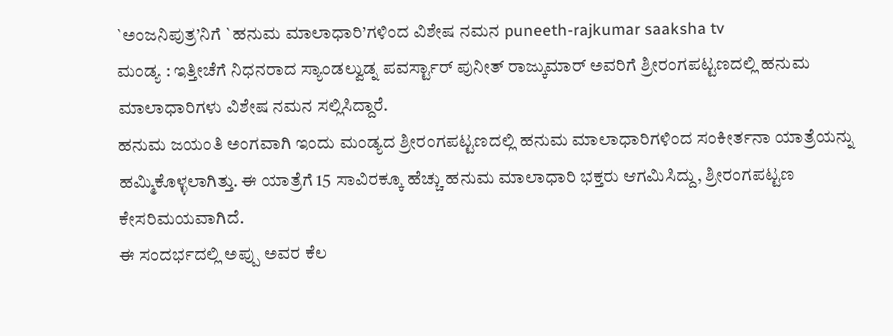`ಅಂಜನಿಪುತ್ರ’ನಿಗೆ `ಹನುಮ ಮಾಲಾಧಾರಿ’ಗಳಿಂದ ವಿಶೇಷ ನಮನ puneeth-rajkumar saaksha tv
ಮಂಡ್ಯ : ಇತ್ತೀಚೆಗೆ ನಿಧನರಾದ ಸ್ಯಾಂಡಲ್ವುಡ್ನ ಪವರ್ಸ್ಟಾರ್ ಪುನೀತ್ ರಾಜ್ಕುಮಾರ್ ಅವರಿಗೆ ಶ್ರೀರಂಗಪಟ್ಟಣದಲ್ಲಿ ಹನುಮ ಮಾಲಾಧಾರಿಗಳು ವಿಶೇಷ ನಮನ ಸಲ್ಲಿಸಿದ್ದಾರೆ.
ಹನುಮ ಜಯಂತಿ ಅಂಗವಾಗಿ ಇಂದು ಮಂಡ್ಯದ ಶ್ರೀರಂಗಪಟ್ಟಣದಲ್ಲಿ ಹನುಮ ಮಾಲಾಧಾರಿಗಳಿಂದ ಸಂಕೀರ್ತನಾ ಯಾತ್ರೆಯನ್ನು ಹಮ್ಮಿಕೊಳ್ಳಲಾಗಿತ್ತು. ಈ ಯಾತ್ರೆಗೆ 15 ಸಾವಿರಕ್ಕೂ ಹೆಚ್ಚು ಹನುಮ ಮಾಲಾಧಾರಿ ಭಕ್ತರು ಆಗಮಿಸಿದ್ದು, ಶ್ರೀರಂಗಪಟ್ಟಣ ಕೇಸರಿಮಯವಾಗಿದೆ.
ಈ ಸಂದರ್ಭದಲ್ಲಿ ಅಪ್ಪು ಅವರ ಕೆಲ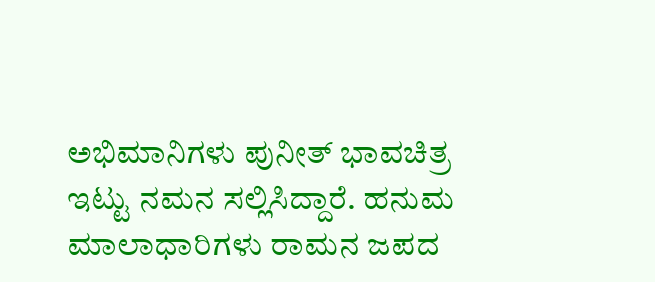ಅಭಿಮಾನಿಗಳು ಪುನೀತ್ ಭಾವಚಿತ್ರ ಇಟ್ಟು ನಮನ ಸಲ್ಲಿಸಿದ್ದಾರೆ. ಹನುಮ ಮಾಲಾಧಾರಿಗಳು ರಾಮನ ಜಪದ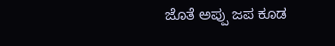ಜೊತೆ ಅಪ್ಪು ಜಪ ಕೂಡ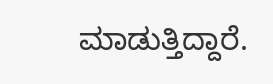ಮಾಡುತ್ತಿದ್ದಾರೆ.